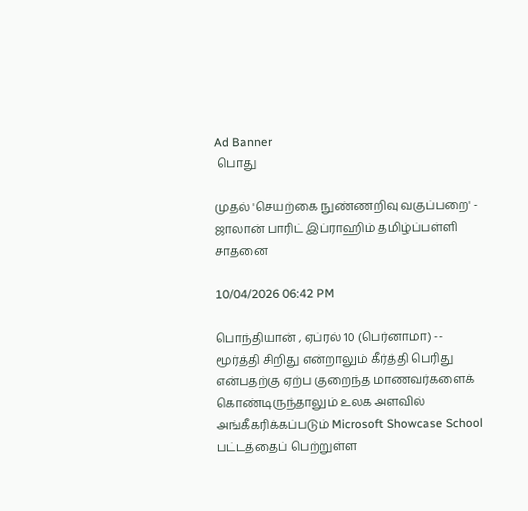Ad Banner
 பொது

முதல் 'செயற்கை நுண்ணறிவு வகுப்பறை' - ஜாலான் பாரிட் இப்ராஹிம் தமிழ்ப்பள்ளி சாதனை

10/04/2026 06:42 PM

பொந்தியான் , ஏப்ரல் 10 (பெர்னாமா) -- மூர்த்தி சிறிது என்றாலும் கீர்த்தி பெரிது என்பதற்கு ஏற்ப குறைந்த மாணவர்களைக் கொண்டிருந்தாலும் உலக அளவில் அங்கீகரிக்கப்படும் Microsoft Showcase School பட்டத்தைப் பெற்றுள்ள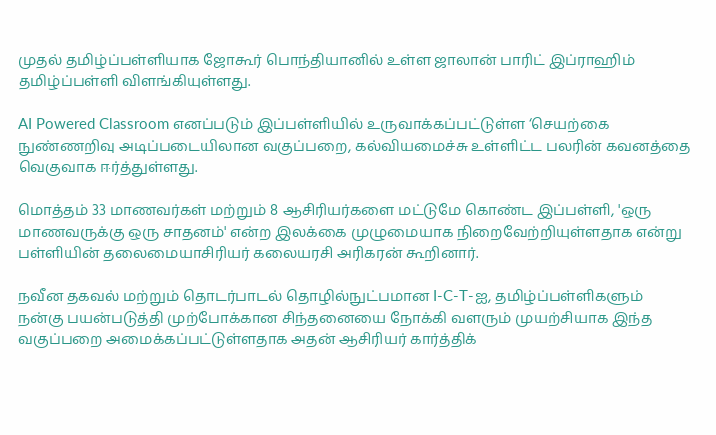முதல் தமிழ்ப்பள்ளியாக ஜோகூர் பொந்தியானில் உள்ள ஜாலான் பாரிட் இப்ராஹிம் தமிழ்ப்பள்ளி விளங்கியுள்ளது.

AI Powered Classroom எனப்படும் இப்பள்ளியில் உருவாக்கப்பட்டுள்ள ‘செயற்கை நுண்ணறிவு அடிப்படையிலான வகுப்பறை, கல்வியமைச்சு உள்ளிட்ட பலரின் கவனத்தை வெகுவாக ஈர்த்துள்ளது.

மொத்தம் 33 மாணவர்கள் மற்றும் 8 ஆசிரியர்களை மட்டுமே கொண்ட இப்பள்ளி, 'ஒரு மாணவருக்கு ஒரு சாதனம்' என்ற இலக்கை முழுமையாக நிறைவேற்றியுள்ளதாக என்று பள்ளியின் தலைமையாசிரியர் கலையரசி அரிகரன் கூறினார்.

நவீன தகவல் மற்றும் தொடர்பாடல் தொழில்நுட்பமான I-C-T-ஐ, தமிழ்ப்பள்ளிகளும்  நன்கு பயன்படுத்தி முற்போக்கான சிந்தனையை நோக்கி வளரும் முயற்சியாக இந்த வகுப்பறை அமைக்கப்பட்டுள்ளதாக அதன் ஆசிரியர் கார்த்திக்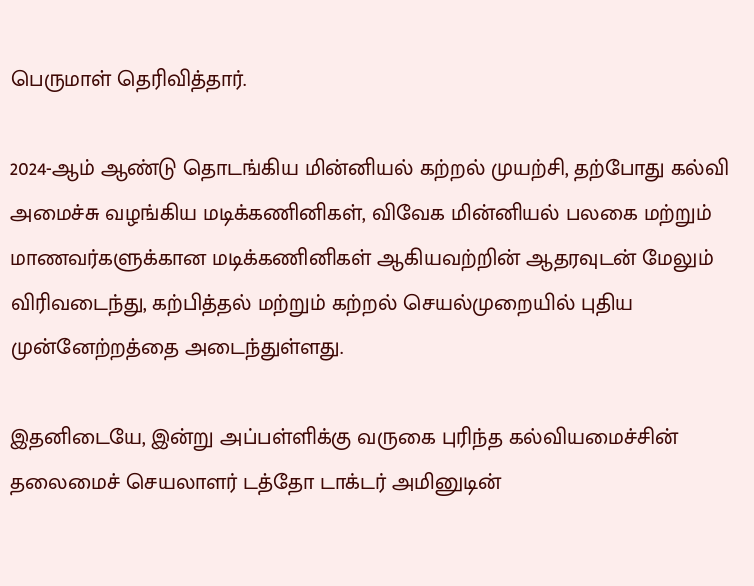பெருமாள் தெரிவித்தார்.

2024-ஆம் ஆண்டு தொடங்கிய மின்னியல் கற்றல் முயற்சி, தற்போது கல்வி அமைச்சு வழங்கிய மடிக்கணினிகள், விவேக மின்னியல் பலகை மற்றும் மாணவர்களுக்கான மடிக்கணினிகள் ஆகியவற்றின் ஆதரவுடன் மேலும் விரிவடைந்து, கற்பித்தல் மற்றும் கற்றல் செயல்முறையில் புதிய முன்னேற்றத்தை அடைந்துள்ளது.

இதனிடையே, இன்று அப்பள்ளிக்கு வருகை புரிந்த கல்வியமைச்சின் தலைமைச் செயலாளர் டத்தோ டாக்டர் அமினுடின்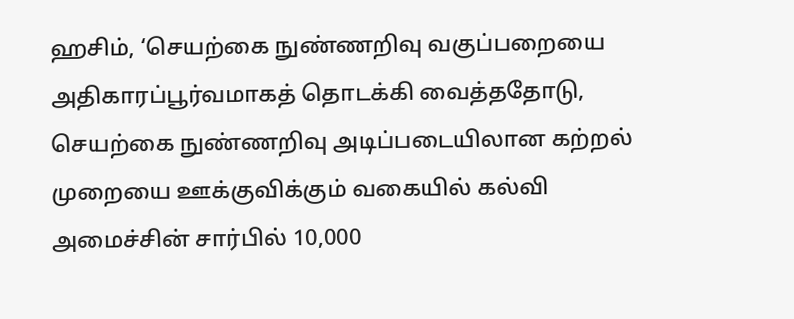ஹசிம், ‘செயற்கை நுண்ணறிவு வகுப்பறையை அதிகாரப்பூர்வமாகத் தொடக்கி வைத்ததோடு, செயற்கை நுண்ணறிவு அடிப்படையிலான கற்றல் முறையை ஊக்குவிக்கும் வகையில் கல்வி அமைச்சின் சார்பில் 10,000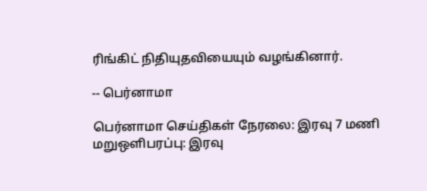ரிங்கிட் நிதியுதவியையும் வழங்கினார்.

-- பெர்னாமா

பெர்னாமா செய்திகள் நேரலை: இரவு 7 மணி மறுஒளிபரப்பு: இரவு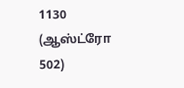1130 (ஆஸ்ட்ரோ 502)